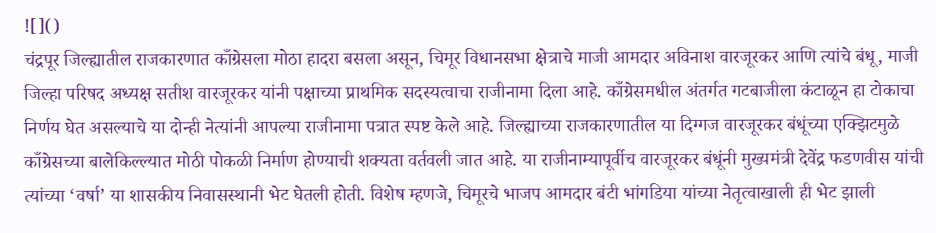![]()
चंद्रपूर जिल्ह्यातील राजकारणात काँग्रेसला मोठा हादरा बसला असून, चिमूर विधानसभा क्षेत्राचे माजी आमदार अविनाश वारजूरकर आणि त्यांचे बंधू, माजी जिल्हा परिषद अध्यक्ष सतीश वारजूरकर यांनी पक्षाच्या प्राथमिक सदस्यत्वाचा राजीनामा दिला आहे. काँग्रेसमधील अंतर्गत गटबाजीला कंटाळून हा टोकाचा निर्णय घेत असल्याचे या दोन्ही नेत्यांनी आपल्या राजीनामा पत्रात स्पष्ट केले आहे. जिल्ह्याच्या राजकारणातील या दिग्गज वारजूरकर बंधूंच्या एक्झिटमुळे काँग्रेसच्या बालेकिल्ल्यात मोठी पोकळी निर्माण होण्याची शक्यता वर्तवली जात आहे. या राजीनाम्यापूर्वीच वारजूरकर बंधूंनी मुख्यमंत्री देवेंद्र फडणवीस यांची त्यांच्या ‘वर्षा’ या शासकीय निवासस्थानी भेट घेतली होती. विशेष म्हणजे, चिमूरचे भाजप आमदार बंटी भांगडिया यांच्या नेतृत्वाखाली ही भेट झाली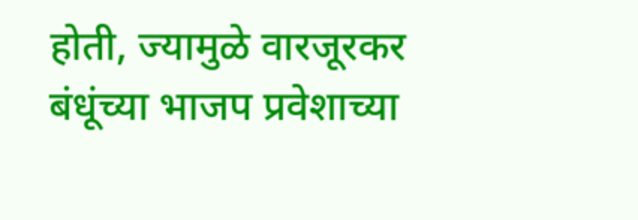होती, ज्यामुळे वारजूरकर बंधूंच्या भाजप प्रवेशाच्या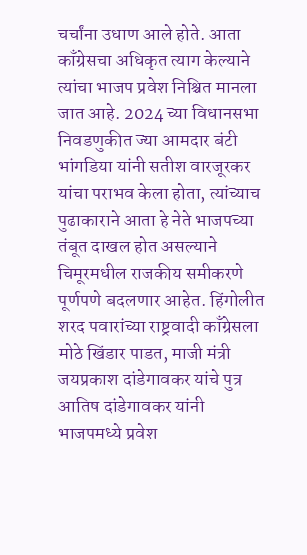चर्चांना उधाण आले होते. आता काँग्रेसचा अधिकृत त्याग केल्याने त्यांचा भाजप प्रवेश निश्चित मानला जात आहे. 2024 च्या विधानसभा निवडणुकीत ज्या आमदार बंटी भांगडिया यांनी सतीश वारजूरकर यांचा पराभव केला होता, त्यांच्याच पुढाकाराने आता हे नेते भाजपच्या तंबूत दाखल होत असल्याने चिमूरमधील राजकीय समीकरणे पूर्णपणे बदलणार आहेत. हिंगोलीत शरद पवारांच्या राष्ट्रवादी काँग्रेसला मोठे खिंडार पाडत, माजी मंत्री जयप्रकाश दांडेगावकर यांचे पुत्र आतिष दांडेगावकर यांनी भाजपमध्ये प्रवेश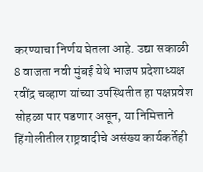करण्याचा निर्णय घेतला आहे. उद्या सकाळी 8 वाजता नवी मुंबई येथे भाजप प्रदेशाध्यक्ष रवींद्र चव्हाण यांच्या उपस्थितीत हा पक्षप्रवेश सोहळा पार पडणार असून, या निमित्ताने हिंगोलीतील राष्ट्रवादीचे असंख्य कार्यकर्तेही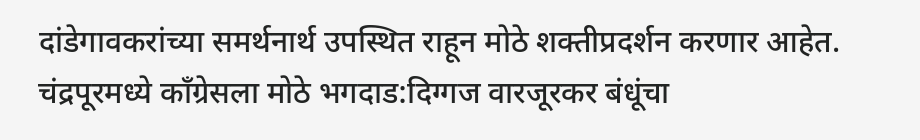दांडेगावकरांच्या समर्थनार्थ उपस्थित राहून मोठे शक्तीप्रदर्शन करणार आहेत.
चंद्रपूरमध्ये काँग्रेसला मोठे भगदाड:दिग्गज वारजूरकर बंधूंचा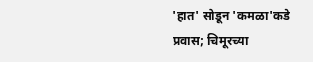'हात' सोडून 'कमळा'कडे प्रवास; चिमूरच्या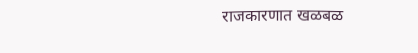राजकारणात खळबळ